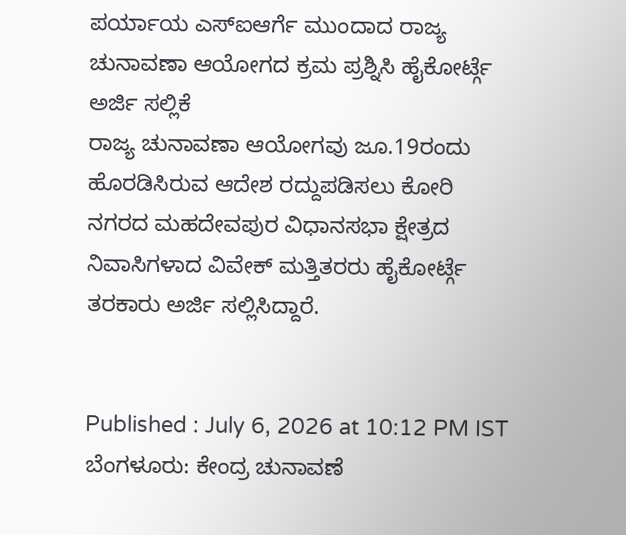ಪರ್ಯಾಯ ಎಸ್ಐಆರ್ಗೆ ಮುಂದಾದ ರಾಜ್ಯ ಚುನಾವಣಾ ಆಯೋಗದ ಕ್ರಮ ಪ್ರಶ್ನಿಸಿ ಹೈಕೋರ್ಟ್ಗೆ ಅರ್ಜಿ ಸಲ್ಲಿಕೆ
ರಾಜ್ಯ ಚುನಾವಣಾ ಆಯೋಗವು ಜೂ.19ರಂದು ಹೊರಡಿಸಿರುವ ಆದೇಶ ರದ್ದುಪಡಿಸಲು ಕೋರಿ ನಗರದ ಮಹದೇವಪುರ ವಿಧಾನಸಭಾ ಕ್ಷೇತ್ರದ ನಿವಾಸಿಗಳಾದ ವಿವೇಕ್ ಮತ್ತಿತರರು ಹೈಕೋರ್ಟ್ಗೆ ತರಕಾರು ಅರ್ಜಿ ಸಲ್ಲಿಸಿದ್ದಾರೆ.


Published : July 6, 2026 at 10:12 PM IST
ಬೆಂಗಳೂರು: ಕೇಂದ್ರ ಚುನಾವಣೆ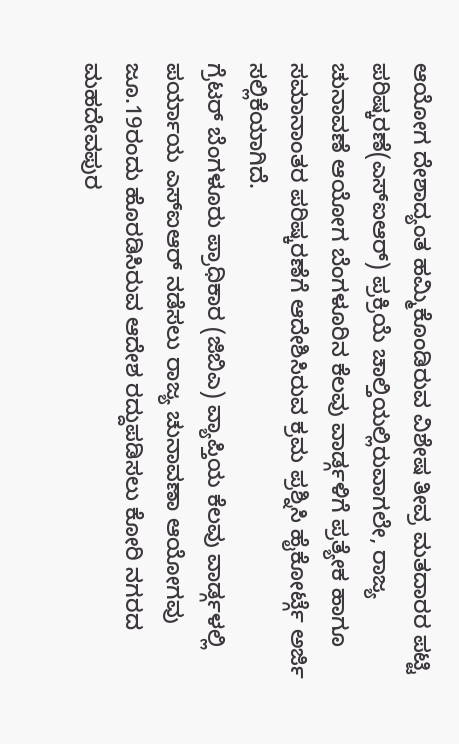ಆಯೋಗ ದೇಶಾದ್ಯಂತ ಹಮ್ಮಿಕೊಂಡಿರುವ ವಿಶೇಷ ತೀವ್ರ ಮತದಾರರ ಪಟ್ಟಿ ಪರಿಷ್ಕರಣೆ(ಎಸ್ಐಆರ್) ಪ್ರಕ್ರಿಯೆ ಚಾಲ್ತಿಯಲ್ಲಿರುವಾಗಲೇ, ರಾಜ್ಯ ಚುನಾವಣೆ ಆಯೋಗ ಬೆಂಗಳೂರಿನ ಕೆಲವು ವಾರ್ಡ್ಗಳಿಗೆ ಪ್ರತ್ಯೇಕ ಹಾಗೂ ಸಮಾನಾಂತರ ಪರಿಷ್ಕರಣೆಗೆ ಆದೇಶಿಸಿರುವ ಕ್ರಮ ಪ್ರಶ್ನಿಸಿ ಹೈಕೋರ್ಟ್ಗೆ ಅರ್ಜಿ ಸಲ್ಲಿಕೆಯಾಗಿದೆ.
ಗ್ರೆಟರ್ ಬೆಂಗಳೂರು ಪ್ರಾಧಿಕಾರ (ಜಿಬಿಎ) ವ್ಯಾಪ್ತಿಯ ಕೆಲವು ವಾರ್ಡ್ಗಳಲ್ಲಿ ಪರ್ಯಾಯ ಎಸ್ಐಆರ್ ನಡೆಸಲು ರಾಜ್ಯ ಚುನಾವಣಾ ಆಯೋಗವು ಜೂ.19ರಂದು ಹೊರಡಿಸಿರುವ ಆದೇಶ ರದ್ದುಪಡಿಸಲು ಕೋರಿ ನಗರದ ಮಹದೇವಪುರ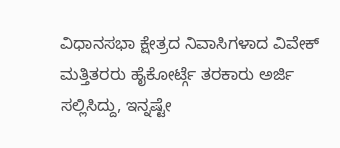ವಿಧಾನಸಭಾ ಕ್ಷೇತ್ರದ ನಿವಾಸಿಗಳಾದ ವಿವೇಕ್ ಮತ್ತಿತರರು ಹೈಕೋರ್ಟ್ಗೆ ತರಕಾರು ಅರ್ಜಿ ಸಲ್ಲಿಸಿದ್ದು, ಇನ್ನಷ್ಟೇ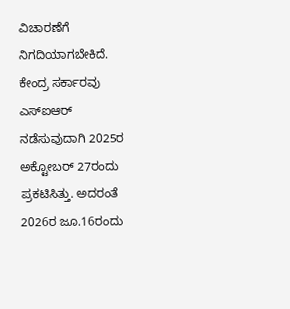ವಿಚಾರಣೆಗೆ ನಿಗದಿಯಾಗಬೇಕಿದೆ.
ಕೇಂದ್ರ ಸರ್ಕಾರವು ಎಸ್ಐಆರ್ ನಡೆಸುವುದಾಗಿ 2025ರ ಅಕ್ಟೋಬರ್ 27ರಂದು ಪ್ರಕಟಿಸಿತ್ತು. ಅದರಂತೆ 2026ರ ಜೂ.16ರಂದು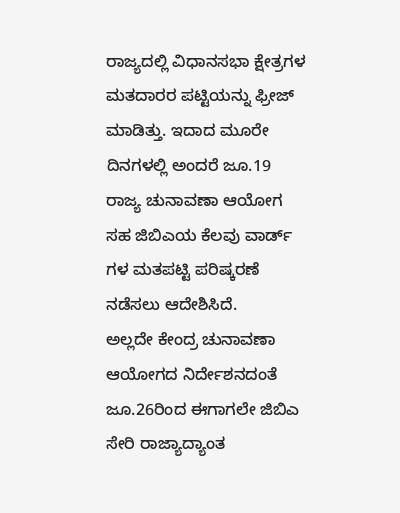ರಾಜ್ಯದಲ್ಲಿ ವಿಧಾನಸಭಾ ಕ್ಷೇತ್ರಗಳ ಮತದಾರರ ಪಟ್ಟಿಯನ್ನು ಫ್ರೀಜ್ ಮಾಡಿತ್ತು. ಇದಾದ ಮೂರೇ ದಿನಗಳಲ್ಲಿ ಅಂದರೆ ಜೂ.19 ರಾಜ್ಯ ಚುನಾವಣಾ ಆಯೋಗ ಸಹ ಜಿಬಿಎಯ ಕೆಲವು ವಾರ್ಡ್ ಗಳ ಮತಪಟ್ಟಿ ಪರಿಷ್ಕರಣೆ ನಡೆಸಲು ಆದೇಶಿಸಿದೆ.
ಅಲ್ಲದೇ ಕೇಂದ್ರ ಚುನಾವಣಾ ಆಯೋಗದ ನಿರ್ದೇಶನದಂತೆ ಜೂ.26ರಿಂದ ಈಗಾಗಲೇ ಜಿಬಿಎ ಸೇರಿ ರಾಜ್ಯಾದ್ಯಾಂತ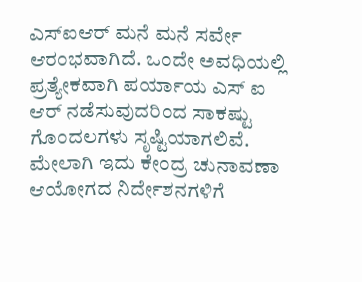ಎಸ್ಐಆರ್ ಮನೆ ಮನೆ ಸರ್ವೇ ಆರಂಭವಾಗಿದೆ. ಒಂದೇ ಅವಧಿಯಲ್ಲಿ ಪ್ರತ್ಯೇಕವಾಗಿ ಪರ್ಯಾಯ ಎಸ್ ಐ ಆರ್ ನಡೆಸುವುದರಿಂದ ಸಾಕಷ್ಟು ಗೊಂದಲಗಳು ಸೃಷ್ಟಿಯಾಗಲಿವೆ. ಮೇಲಾಗಿ ಇದು ಕೇಂದ್ರ ಚುನಾವಣಾ ಆಯೋಗದ ನಿರ್ದೇಶನಗಳಿಗೆ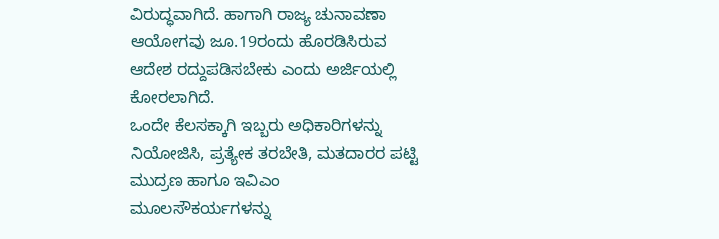ವಿರುದ್ಧವಾಗಿದೆ. ಹಾಗಾಗಿ ರಾಜ್ಯ ಚುನಾವಣಾ ಆಯೋಗವು ಜೂ.19ರಂದು ಹೊರಡಿಸಿರುವ ಆದೇಶ ರದ್ದುಪಡಿಸಬೇಕು ಎಂದು ಅರ್ಜಿಯಲ್ಲಿ ಕೋರಲಾಗಿದೆ.
ಒಂದೇ ಕೆಲಸಕ್ಕಾಗಿ ಇಬ್ಬರು ಅಧಿಕಾರಿಗಳನ್ನು ನಿಯೋಜಿಸಿ, ಪ್ರತ್ಯೇಕ ತರಬೇತಿ, ಮತದಾರರ ಪಟ್ಟಿ ಮುದ್ರಣ ಹಾಗೂ ಇವಿಎಂ ಮೂಲಸೌಕರ್ಯಗಳನ್ನು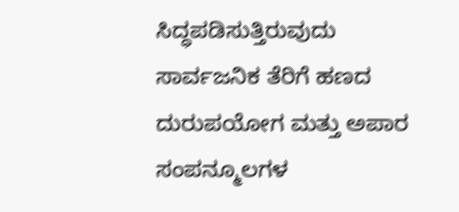ಸಿದ್ಧಪಡಿಸುತ್ತಿರುವುದು ಸಾರ್ವಜನಿಕ ತೆರಿಗೆ ಹಣದ ದುರುಪಯೋಗ ಮತ್ತು ಅಪಾರ ಸಂಪನ್ಮೂಲಗಳ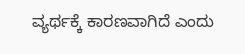ವ್ಯರ್ಥಕ್ಕೆ ಕಾರಣವಾಗಿದೆ ಎಂದು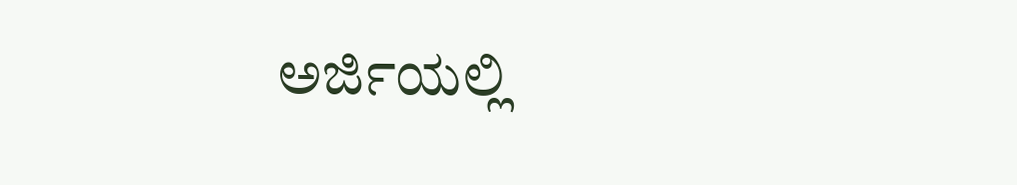ಅರ್ಜಿಯಲ್ಲಿ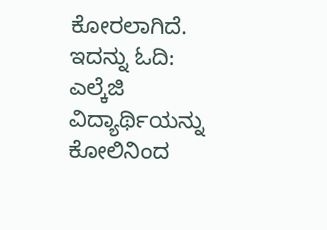ಕೋರಲಾಗಿದೆ.
ಇದನ್ನು ಓದಿ:
ಎಲ್ಕೆಜಿ ವಿದ್ಯಾರ್ಥಿಯನ್ನು ಕೋಲಿನಿಂದ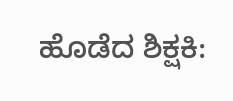ಹೊಡೆದ ಶಿಕ್ಷಕಿ: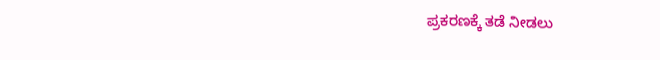ಪ್ರಕರಣಕ್ಕೆ ತಡೆ ನೀಡಲು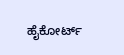ಹೈಕೋರ್ಟ್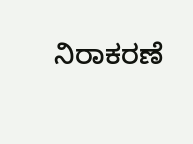ನಿರಾಕರಣೆ